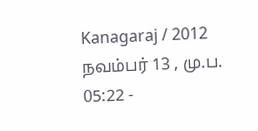Kanagaraj / 2012 நவம்பர் 13 , மு.ப. 05:22 -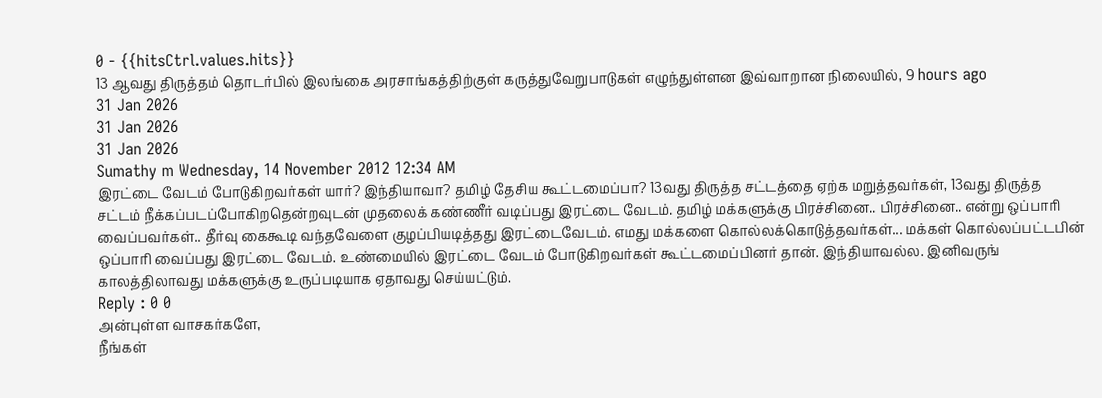0 - {{hitsCtrl.values.hits}}
13 ஆவது திருத்தம் தொடர்பில் இலங்கை அரசாங்கத்திற்குள் கருத்துவேறுபாடுகள் எழுந்துள்ளன இவ்வாறான நிலையில், 9 hours ago
31 Jan 2026
31 Jan 2026
31 Jan 2026
Sumathy m Wednesday, 14 November 2012 12:34 AM
இரட்டை வேடம் போடுகிறவர்கள் யார்? இந்தியாவா? தமிழ் தேசிய கூட்டமைப்பா? 13வது திருத்த சட்டத்தை ஏற்க மறுத்தவர்கள், 13வது திருத்த சட்டம் நீக்கப்படப்போகிறதென்றவுடன் முதலைக் கண்ணீர் வடிப்பது இரட்டை வேடம். தமிழ் மக்களுக்கு பிரச்சினை.. பிரச்சினை.. என்று ஒப்பாரி வைப்பவர்கள்.. தீர்வு கைகூடி வந்தவேளை குழப்பியடித்தது இரட்டைவேடம். எமது மக்களை கொல்லக்கொடுத்தவர்கள்... மக்கள் கொல்லப்பட்டபின் ஒப்பாரி வைப்பது இரட்டை வேடம். உண்மையில் இரட்டை வேடம் போடுகிறவர்கள் கூட்டமைப்பினர் தான். இந்தியாவல்ல. இனிவருங் காலத்திலாவது மக்களுக்கு உருப்படியாக ஏதாவது செய்யட்டும்.
Reply : 0 0
அன்புள்ள வாசகர்களே,
நீங்கள்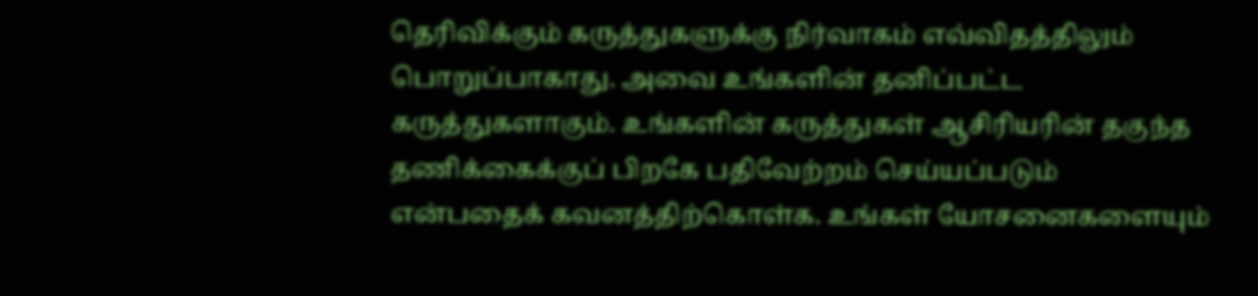தெரிவிக்கும் கருத்துகளுக்கு நிர்வாகம் எவ்விதத்திலும் பொறுப்பாகாது. அவை உங்களின் தனிப்பட்ட கருத்துகளாகும். உங்களின் கருத்துகள் ஆசிரியரின் தகுந்த தணிக்கைக்குப் பிறகே பதிவேற்றம் செய்யப்படும் என்பதைக் கவனத்திற்கொள்க. உங்கள் யோசனைகளையும்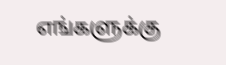எங்களுக்கு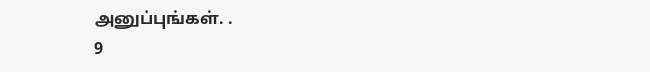அனுப்புங்கள். .
9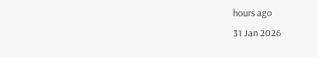hours ago
31 Jan 2026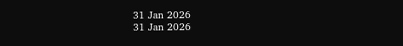31 Jan 2026
31 Jan 2026